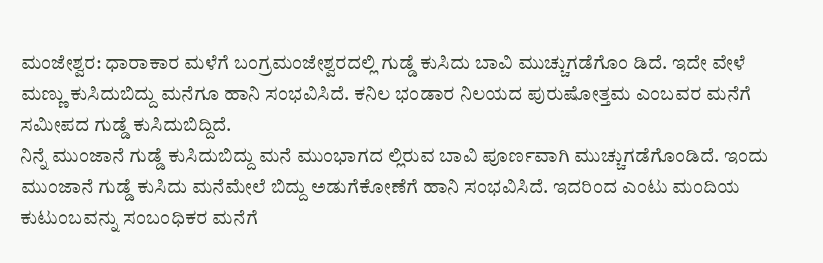ಮಂಜೇಶ್ವರ: ಧಾರಾಕಾರ ಮಳೆಗೆ ಬಂಗ್ರಮಂಜೇಶ್ವರದಲ್ಲಿ ಗುಡ್ಡೆ ಕುಸಿದು ಬಾವಿ ಮುಚ್ಚುಗಡೆಗೊಂ ಡಿದೆ. ಇದೇ ವೇಳೆ ಮಣ್ಣು ಕುಸಿದುಬಿದ್ದು ಮನೆಗೂ ಹಾನಿ ಸಂಭವಿಸಿದೆ. ಕನಿಲ ಭಂಡಾರ ನಿಲಯದ ಪುರುಷೋತ್ತಮ ಎಂಬವರ ಮನೆಗೆ ಸಮೀಪದ ಗುಡ್ಡೆ ಕುಸಿದುಬಿದ್ದಿದೆ.
ನಿನ್ನೆ ಮುಂಜಾನೆ ಗುಡ್ಡೆ ಕುಸಿದುಬಿದ್ದು ಮನೆ ಮುಂಭಾಗದ ಲ್ಲಿರುವ ಬಾವಿ ಪೂರ್ಣವಾಗಿ ಮುಚ್ಚುಗಡೆಗೊಂಡಿದೆ. ಇಂದು ಮುಂಜಾನೆ ಗುಡ್ಡೆ ಕುಸಿದು ಮನೆಮೇಲೆ ಬಿದ್ದು ಅಡುಗೆಕೋಣೆಗೆ ಹಾನಿ ಸಂಭವಿಸಿದೆ. ಇದರಿಂದ ಎಂಟು ಮಂದಿಯ ಕುಟುಂಬವನ್ನು ಸಂಬಂಧಿಕರ ಮನೆಗೆ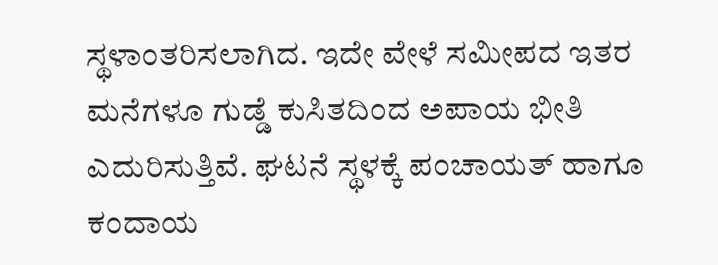ಸ್ಥಳಾಂತರಿಸಲಾಗಿದ. ಇದೇ ವೇಳೆ ಸಮೀಪದ ಇತರ ಮನೆಗಳೂ ಗುಡ್ಡೆ ಕುಸಿತದಿಂದ ಅಪಾಯ ಭೀತಿ ಎದುರಿಸುತ್ತಿವೆ. ಘಟನೆ ಸ್ಥಳಕ್ಕೆ ಪಂಚಾಯತ್ ಹಾಗೂ ಕಂದಾಯ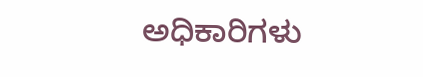ಅಧಿಕಾರಿಗಳು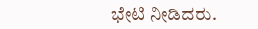ಭೇಟಿ ನೀಡಿದರು.